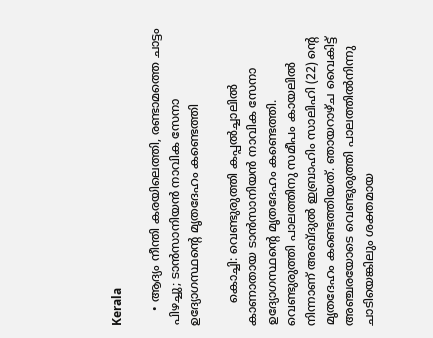Kerala

    • ആദ്യം നീന്തി കരയിലെത്തി, രണ്ടാമത്തെ ചാട്ടം പിഴച്ചു; ടാന്‍സാനിയന്‍ നാവിക സേനാ ഉദ്യോഗസ്ഥന്റെ മൃതദേഹം കണ്ടെത്തി

      കൊച്ചി: വെണ്ടുരുത്തി കപ്പല്‍ച്ചാലില്‍ കാണാതായ ടാന്‍സാനിയന്‍ നാവിക സേനാ ഉദ്യോഗസ്ഥന്റെ മൃതദേഹം കണ്ടെത്തി. വെണ്ടുരുത്തി പാലത്തിനു സമീപം കായലില്‍ നിന്നാണ് അബ്ദുല്‍ ഇബ്രാഹിം സാലിഹി (22) ന്റെ മൃതദേഹം കണ്ടെത്തിയത്. ഞായറാഴ്ച വൈകിട്ട് അഞ്ചരയോടെ വെണ്ടുരുത്തി പാലത്തില്‍നിന്നു ചാടിയെങ്കിലും ശക്തമായ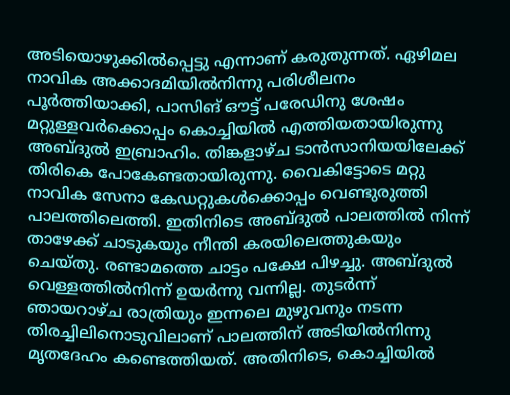അടിയൊഴുക്കില്‍പ്പെട്ടു എന്നാണ് കരുതുന്നത്. ഏഴിമല നാവിക അക്കാദമിയില്‍നിന്നു പരിശീലനം പൂര്‍ത്തിയാക്കി, പാസിങ് ഔട്ട് പരേഡിനു ശേഷം മറ്റുള്ളവര്‍ക്കൊപ്പം കൊച്ചിയില്‍ എത്തിയതായിരുന്നു അബ്ദുല്‍ ഇബ്രാഹിം. തിങ്കളാഴ്ച ടാന്‍സാനിയയിലേക്ക് തിരികെ പോകേണ്ടതായിരുന്നു. വൈകിട്ടോടെ മറ്റു നാവിക സേനാ കേഡറ്റുകള്‍ക്കൊപ്പം വെണ്ടുരുത്തി പാലത്തിലെത്തി. ഇതിനിടെ അബ്ദുല്‍ പാലത്തില്‍ നിന്ന് താഴേക്ക് ചാടുകയും നീന്തി കരയിലെത്തുകയും ചെയ്തു. രണ്ടാമത്തെ ചാട്ടം പക്ഷേ പിഴച്ചു. അബ്ദുല്‍ വെള്ളത്തില്‍നിന്ന് ഉയര്‍ന്നു വന്നില്ല. തുടര്‍ന്ന് ഞായറാഴ്ച രാത്രിയും ഇന്നലെ മുഴുവനും നടന്ന തിരച്ചിലിനൊടുവിലാണ് പാലത്തിന് അടിയില്‍നിന്നു മൃതദേഹം കണ്ടെത്തിയത്. അതിനിടെ, കൊച്ചിയില്‍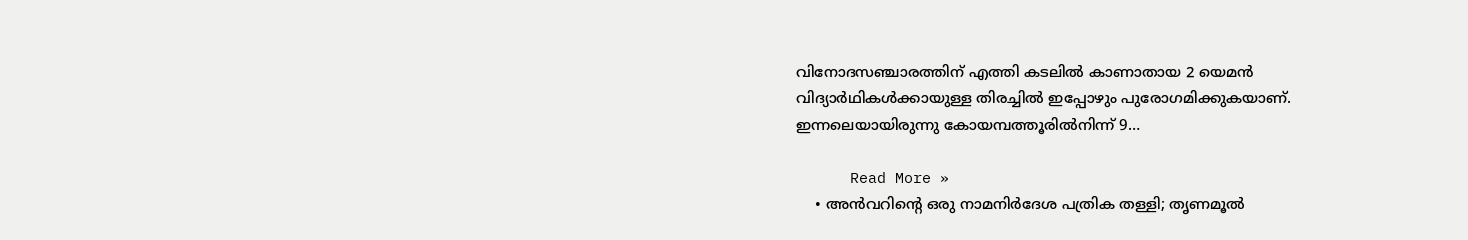വിനോദസഞ്ചാരത്തിന് എത്തി കടലില്‍ കാണാതായ 2 യെമന്‍ വിദ്യാര്‍ഥികള്‍ക്കായുള്ള തിരച്ചില്‍ ഇപ്പോഴും പുരോഗമിക്കുകയാണ്. ഇന്നലെയായിരുന്നു കോയമ്പത്തൂരില്‍നിന്ന് 9…

      Read More »
    • അന്‍വറിന്റെ ഒരു നാമനിര്‍ദേശ പത്രിക തള്ളി; തൃണമൂല്‍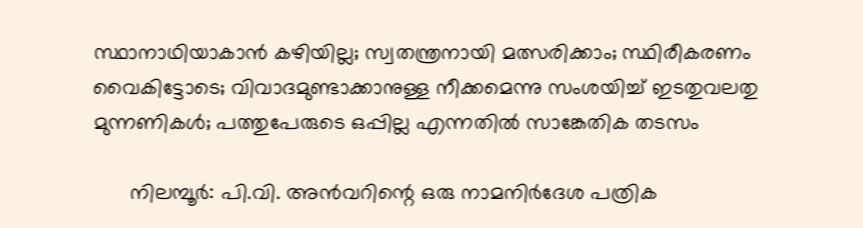സ്ഥാനാഥിയാകാന്‍ കഴിയില്ല; സ്വതന്ത്രനായി മത്സരിക്കാം; സ്ഥിരീകരണം വൈകിട്ടോടെ; വിവാദമുണ്ടാക്കാനുള്ള നീക്കമെന്നു സംശയിച്ച് ഇടതുവലതു മുന്നണികള്‍; പത്തുപേരുടെ ഒപ്പില്ല എന്നതില്‍ സാങ്കേതിക തടസം

      നിലമ്പൂര്‍: പി.വി. അന്‍വറിന്റെ ഒരു നാമനിര്‍ദേശ പത്രിക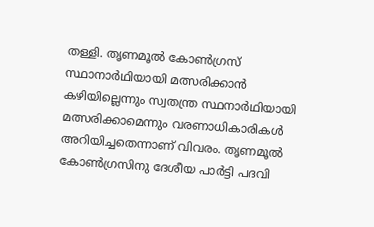തള്ളി. തൃണമൂല്‍ കോണ്‍ഗ്രസ് സ്ഥാനാര്‍ഥിയായി മത്സരിക്കാന്‍ കഴിയില്ലെന്നും സ്വതന്ത്ര സ്ഥനാര്‍ഥിയായി മത്സരിക്കാമെന്നും വരണാധികാരികള്‍ അറിയിച്ചതെന്നാണ് വിവരം. തൃണമൂല്‍ കോണ്‍ഗ്രസിനു ദേശീയ പാര്‍ട്ടി പദവി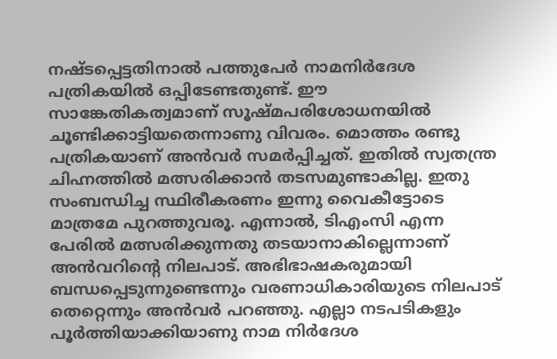നഷ്ടപ്പെട്ടതിനാല്‍ പത്തുപേര്‍ നാമനിര്‍ദേശ പത്രികയില്‍ ഒപ്പിടേണ്ടതുണ്ട്. ഈ സാങ്കേതികത്വമാണ് സൂഷ്മപരിശോധനയില്‍ ചൂണ്ടിക്കാട്ടിയതെന്നാണു വിവരം. മൊത്തം രണ്ടു പത്രികയാണ് അന്‍വര്‍ സമര്‍പ്പിച്ചത്. ഇതില്‍ സ്വതന്ത്ര ചിഹ്നത്തില്‍ മത്സരിക്കാന്‍ തടസമുണ്ടാകില്ല. ഇതു സംബന്ധിച്ച സ്ഥിരീകരണം ഇന്നു വൈകീട്ടോടെ മാത്രമേ പുറത്തുവരൂ. എന്നാല്‍, ടിഎംസി എന്ന പേരില്‍ മത്സരിക്കുന്നതു തടയാനാകില്ലെന്നാണ് അന്‍വറിന്റെ നിലപാട്. അഭിഭാഷകരുമായി ബന്ധപ്പെടുന്നുണ്ടെന്നും വരണാധികാരിയുടെ നിലപാട് തെറ്റെന്നും അന്‍വര്‍ പറഞ്ഞു. എല്ലാ നടപടികളും പൂര്‍ത്തിയാക്കിയാണു നാമ നിര്‍ദേശ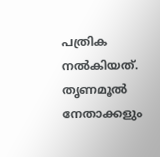പത്രിക നല്‍കിയത്. തൃണമൂല്‍ നേതാക്കളും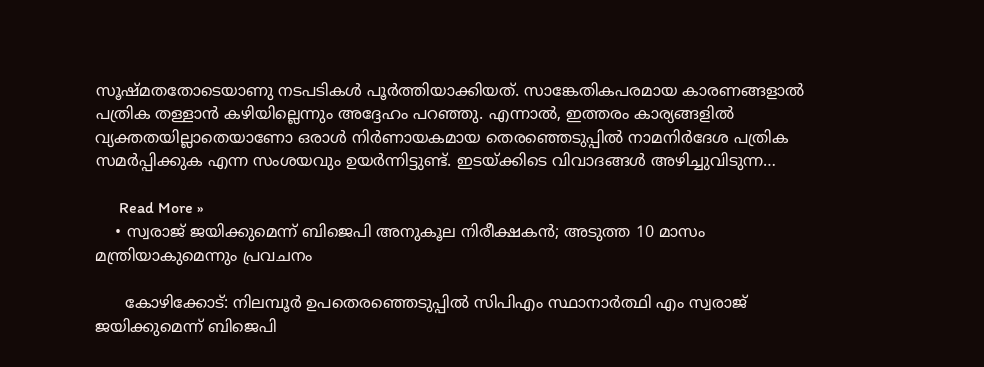സൂഷ്മതതോടെയാണു നടപടികള്‍ പൂര്‍ത്തിയാക്കിയത്. സാങ്കേതികപരമായ കാരണങ്ങളാല്‍ പത്രിക തള്ളാന്‍ കഴിയില്ലെന്നും അദ്ദേഹം പറഞ്ഞു. എന്നാല്‍, ഇത്തരം കാര്യങ്ങളില്‍ വ്യക്തതയില്ലാതെയാണോ ഒരാള്‍ നിര്‍ണായകമായ തെരഞ്ഞെടുപ്പില്‍ നാമനിര്‍ദേശ പത്രിക സമര്‍പ്പിക്കുക എന്ന സംശയവും ഉയര്‍ന്നിട്ടുണ്ട്. ഇടയ്ക്കിടെ വിവാദങ്ങള്‍ അഴിച്ചുവിടുന്ന…

      Read More »
    • സ്വരാജ് ജയിക്കുമെന്ന് ബിജെപി അനുകൂല നിരീക്ഷകന്‍; അടുത്ത 10 മാസം മന്ത്രിയാകുമെന്നും പ്രവചനം

      കോഴിക്കോട്: നിലമ്പൂര്‍ ഉപതെരഞ്ഞെടുപ്പില്‍ സിപിഎം സ്ഥാനാര്‍ത്ഥി എം സ്വരാജ് ജയിക്കുമെന്ന് ബിജെപി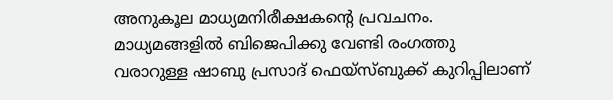അനുകൂല മാധ്യമനിരീക്ഷകന്റെ പ്രവചനം. മാധ്യമങ്ങളില്‍ ബിജെപിക്കു വേണ്ടി രംഗത്തു വരാറുള്ള ഷാബു പ്രസാദ് ഫെയ്‌സ്ബുക്ക് കുറിപ്പിലാണ്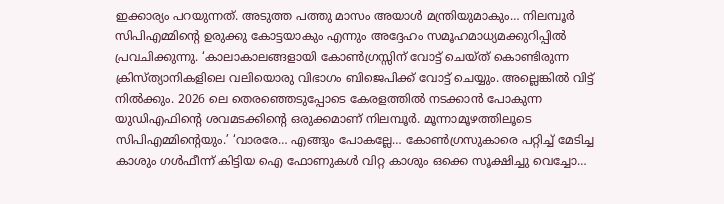ഇക്കാര്യം പറയുന്നത്. അടുത്ത പത്തു മാസം അയാള്‍ മന്ത്രിയുമാകും… നിലമ്പൂര്‍ സിപിഎമ്മിന്റെ ഉരുക്കു കോട്ടയാകും എന്നും അദ്ദേഹം സമൂഹമാധ്യമക്കുറിപ്പില്‍ പ്രവചിക്കുന്നു. ‘കാലാകാലങ്ങളായി കോണ്‍ഗ്രസ്സിന് വോട്ട് ചെയ്ത് കൊണ്ടിരുന്ന ക്രിസ്ത്യാനികളിലെ വലിയൊരു വിഭാഗം ബിജെപിക്ക് വോട്ട് ചെയ്യും. അല്ലെങ്കില്‍ വിട്ട് നില്‍ക്കും. 2026 ലെ തെരഞ്ഞെടുപ്പോടെ കേരളത്തില്‍ നടക്കാന്‍ പോകുന്ന യുഡിഎഫിന്റെ ശവമടക്കിന്റെ ഒരുക്കമാണ് നിലമ്പൂര്‍. മൂന്നാമൂഴത്തിലൂടെ സിപിഎമ്മിന്റെയും.’ ‘വാരരേ… എങ്ങും പോകല്ലേ… കോണ്‍ഗ്രസുകാരെ പറ്റിച്ച് മേടിച്ച കാശും ഗള്‍ഫീന്ന് കിട്ടിയ ഐ ഫോണുകള്‍ വിറ്റ കാശും ഒക്കെ സൂക്ഷിച്ചു വെച്ചോ…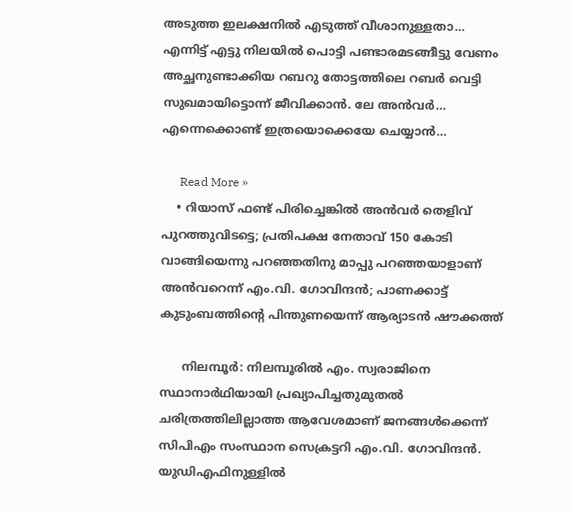അടുത്ത ഇലക്ഷനില്‍ എടുത്ത് വീശാനുള്ളതാ… എന്നിട്ട് എട്ടു നിലയില്‍ പൊട്ടി പണ്ടാരമടങ്ങീട്ടു വേണം അച്ഛനുണ്ടാക്കിയ റബറു തോട്ടത്തിലെ റബര്‍ വെട്ടി സുഖമായിട്ടൊന്ന് ജീവിക്കാന്‍. ലേ അന്‍വര്‍… എന്നെക്കൊണ്ട് ഇത്രയൊക്കെയേ ചെയ്യാന്‍…

      Read More »
    • റിയാസ് ഫണ്ട് പിരിച്ചെങ്കില്‍ അന്‍വര്‍ തെളിവ് പുറത്തുവിടട്ടെ; പ്രതിപക്ഷ നേതാവ് 150 കോടി വാങ്ങിയെന്നു പറഞ്ഞതിനു മാപ്പു പറഞ്ഞയാളാണ് അന്‍വറെന്ന് എം.വി. ഗോവിന്ദന്‍; പാണക്കാട്ട് കുടുംബത്തിന്റെ പിന്തുണയെന്ന് ആര്യാടന്‍ ഷൗക്കത്ത്

      നിലമ്പൂര്‍: നിലമ്പൂരില്‍ എം. സ്വരാജിനെ സ്ഥാനാര്‍ഥിയായി പ്രഖ്യാപിച്ചതുമുതല്‍ ചരിത്രത്തിലില്ലാത്ത ആവേശമാണ് ജനങ്ങള്‍ക്കെന്ന് സിപിഎം സംസ്ഥാന സെക്രട്ടറി എം.വി. ഗോവിന്ദന്‍. യുഡിഎഫിനുള്ളില്‍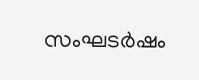സംഘടര്‍ഷം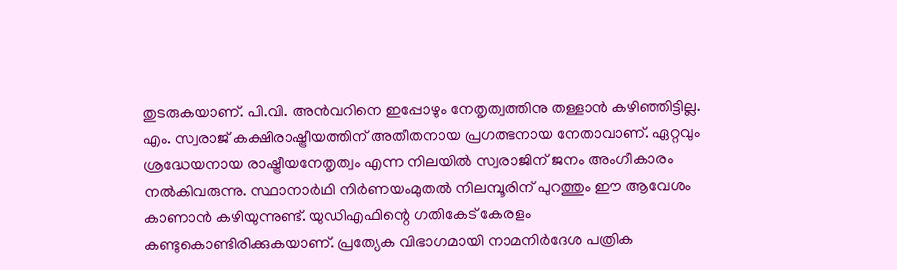തുടരുകയാണ്. പി.വി. അന്‍വറിനെ ഇപ്പോഴും നേതൃത്വത്തിനു തള്ളാന്‍ കഴിഞ്ഞിട്ടില്ല. എം. സ്വരാജ് കക്ഷിരാഷ്ട്രീയത്തിന് അതീതനായ പ്രഗത്ഭനായ നേതാവാണ്. ഏറ്റവും ശ്രദ്ധേയനായ രാഷ്ട്രീയനേതൃത്വം എന്ന നിലയില്‍ സ്വരാജിന് ജനം അംഗീകാരം നല്‍കിവരുന്നു. സ്ഥാനാര്‍ഥി നിര്‍ണയംമുതല്‍ നിലമ്പൂരിന് പുറത്തും ഈ ആവേശം കാണാന്‍ കഴിയുന്നുണ്ട്. യുഡിഎഫിന്റെ ഗതികേട് കേരളം കണ്ടുകൊണ്ടിരിക്കുകയാണ്. പ്രത്യേക വിഭാഗമായി നാമനിര്‍ദേശ പത്രിക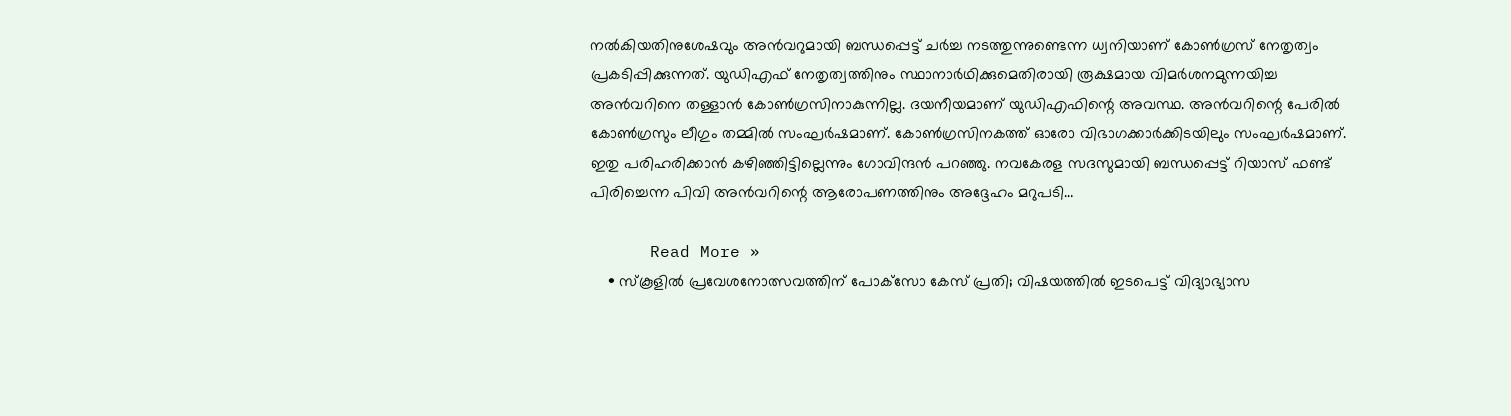നല്‍കിയതിനുശേഷവും അന്‍വറുമായി ബന്ധപ്പെട്ട് ചര്‍ച്ച നടത്തുന്നുണ്ടെന്ന ധ്വനിയാണ് കോണ്‍ഗ്രസ് നേതൃത്വം പ്രകടിപ്പിക്കുന്നത്. യുഡിഎഫ് നേതൃത്വത്തിനും സ്ഥാനാര്‍ഥിക്കുമെതിരായി രൂക്ഷമായ വിമര്‍ശനമുന്നയിച്ച അന്‍വറിനെ തള്ളാന്‍ കോണ്‍ഗ്രസിനാകുന്നില്ല. ദയനീയമാണ് യുഡിഎഫിന്റെ അവസ്ഥ. അന്‍വറിന്റെ പേരില്‍ കോണ്‍ഗ്രസും ലീഗും തമ്മില്‍ സംഘര്‍ഷമാണ്. കോണ്‍ഗ്രസിനകത്ത് ഓരോ വിഭാഗക്കാര്‍ക്കിടയിലും സംഘര്‍ഷമാണ്. ഇതു പരിഹരിക്കാന്‍ കഴിഞ്ഞിട്ടില്ലെന്നും ഗോവിന്ദന്‍ പറഞ്ഞു. നവകേരള സദസുമായി ബന്ധപ്പെട്ട് റിയാസ് ഫണ്ട് പിരിച്ചെന്ന പിവി അന്‍വറിന്റെ ആരോപണത്തിനും അദ്ദേഹം മറുപടി…

      Read More »
    • സ്‌കൂളില്‍ പ്രവേശനോത്സവത്തിന് പോക്‌സോ കേസ് പ്രതി; വിഷയത്തില്‍ ഇടപെട്ട് വിദ്യാഭ്യാസ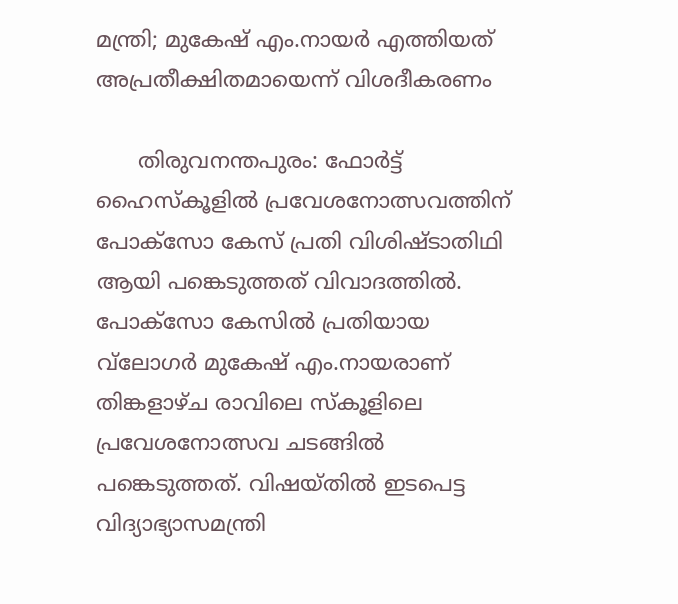മന്ത്രി; മുകേഷ് എം.നായര്‍ എത്തിയത് അപ്രതീക്ഷിതമായെന്ന് വിശദീകരണം

      തിരുവനന്തപുരം: ഫോര്‍ട്ട് ഹൈസ്‌കൂളില്‍ പ്രവേശനോത്സവത്തിന് പോക്സോ കേസ് പ്രതി വിശിഷ്ടാതിഥി ആയി പങ്കെടുത്തത് വിവാദത്തില്‍. പോക്സോ കേസില്‍ പ്രതിയായ വ്‌ലോഗര്‍ മുകേഷ് എം.നായരാണ് തിങ്കളാഴ്ച രാവിലെ സ്‌കൂളിലെ പ്രവേശനോത്സവ ചടങ്ങില്‍ പങ്കെടുത്തത്. വിഷയ്തില്‍ ഇടപെട്ട വിദ്യാഭ്യാസമന്ത്രി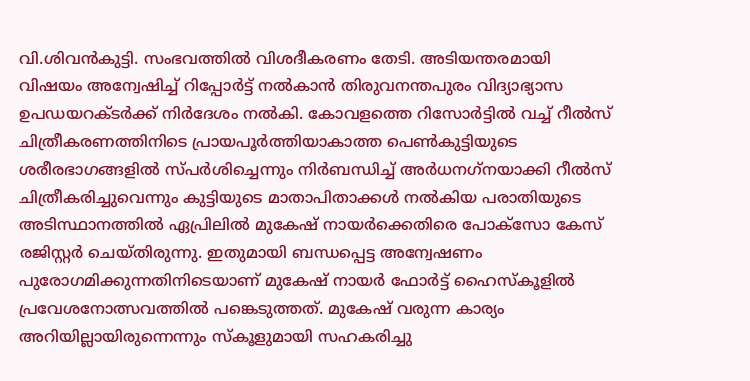വി.ശിവന്‍കുട്ടി. സംഭവത്തില്‍ വിശദീകരണം തേടി. അടിയന്തരമായി വിഷയം അന്വേഷിച്ച് റിപ്പോര്‍ട്ട് നല്‍കാന്‍ തിരുവനന്തപുരം വിദ്യാഭ്യാസ ഉപഡയറക്ടര്‍ക്ക് നിര്‍ദേശം നല്‍കി. കോവളത്തെ റിസോര്‍ട്ടില്‍ വച്ച് റീല്‍സ് ചിത്രീകരണത്തിനിടെ പ്രായപൂര്‍ത്തിയാകാത്ത പെണ്‍കുട്ടിയുടെ ശരീരഭാഗങ്ങളില്‍ സ്പര്‍ശിച്ചെന്നും നിര്‍ബന്ധിച്ച് അര്‍ധനഗ്‌നയാക്കി റീല്‍സ് ചിത്രീകരിച്ചുവെന്നും കുട്ടിയുടെ മാതാപിതാക്കള്‍ നല്‍കിയ പരാതിയുടെ അടിസ്ഥാനത്തില്‍ ഏപ്രിലില്‍ മുകേഷ് നായര്‍ക്കെതിരെ പോക്സോ കേസ് രജിസ്റ്റര്‍ ചെയ്തിരുന്നു. ഇതുമായി ബന്ധപ്പെട്ട അന്വേഷണം പുരോഗമിക്കുന്നതിനിടെയാണ് മുകേഷ് നായര്‍ ഫോര്‍ട്ട് ഹൈസ്‌കൂളില്‍ പ്രവേശനോത്സവത്തില്‍ പങ്കെടുത്തത്. മുകേഷ് വരുന്ന കാര്യം അറിയില്ലായിരുന്നെന്നും സ്‌കൂളുമായി സഹകരിച്ചു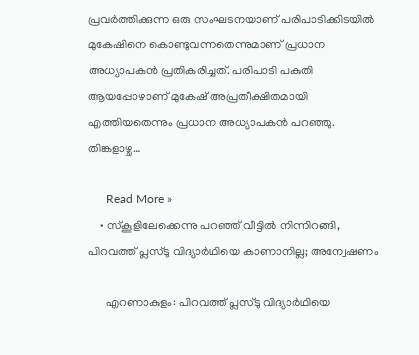പ്രവര്‍ത്തിക്കുന്ന ഒരു സംഘടനയാണ് പരിപാടിക്കിടയില്‍ മുകേഷിനെ കൊണ്ടുവന്നതെന്നുമാണ് പ്രധാന അധ്യാപകന്‍ പ്രതികരിച്ചത്. പരിപാടി പകുതി ആയപ്പോഴാണ് മുകേഷ് അപ്രതീക്ഷിതമായി എത്തിയതെന്നും പ്രധാന അധ്യാപകന്‍ പറഞ്ഞു. തിങ്കളാഴ്ച…

      Read More »
    • സ്‌കൂളിലേക്കെന്നു പറഞ്ഞ് വീട്ടില്‍ നിന്നിറങ്ങി, പിറവത്ത് പ്ലസ്ടു വിദ്യാര്‍ഥിയെ കാണാനില്ല; അന്വേഷണം

      എറണാകുളം: പിറവത്ത് പ്ലസ്ടു വിദ്യാര്‍ഥിയെ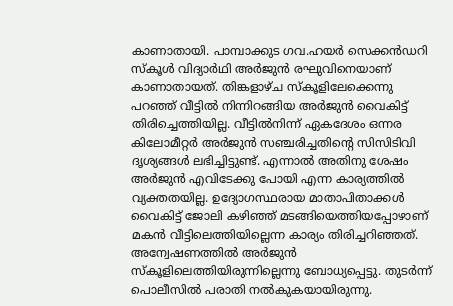കാണാതായി. പാമ്പാക്കുട ഗവ.ഹയര്‍ സെക്കന്‍ഡറി സ്‌കൂള്‍ വിദ്യാര്‍ഥി അര്‍ജുന്‍ രഘുവിനെയാണ് കാണാതായത്. തിങ്കളാഴ്ച സ്‌കൂളിലേക്കെന്നു പറഞ്ഞ് വീട്ടില്‍ നിന്നിറങ്ങിയ അര്‍ജുന്‍ വൈകിട്ട് തിരിച്ചെത്തിയില്ല. വീട്ടില്‍നിന്ന് ഏകദേശം ഒന്നര കിലോമീറ്റര്‍ അര്‍ജുന്‍ സഞ്ചരിച്ചതിന്റെ സിസിടിവി ദൃശ്യങ്ങള്‍ ലഭിച്ചിട്ടുണ്ട്. എന്നാല്‍ അതിനു ശേഷം അര്‍ജുന്‍ എവിടേക്കു പോയി എന്ന കാര്യത്തില്‍ വ്യക്തതയില്ല. ഉദ്യോഗസ്ഥരായ മാതാപിതാക്കള്‍ വൈകിട്ട് ജോലി കഴിഞ്ഞ് മടങ്ങിയെത്തിയപ്പോഴാണ് മകന്‍ വീട്ടിലെത്തിയില്ലെന്ന കാര്യം തിരിച്ചറിഞ്ഞത്. അന്വേഷണത്തില്‍ അര്‍ജുന്‍ സ്‌കൂളിലെത്തിയിരുന്നില്ലെന്നു ബോധ്യപ്പെട്ടു. തുടര്‍ന്ന് പൊലീസില്‍ പരാതി നല്‍കുകയായിരുന്നു.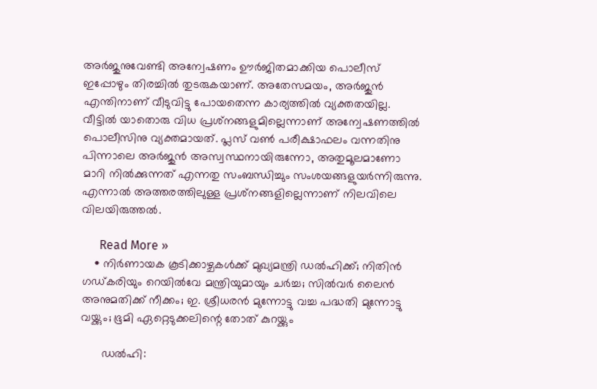അര്‍ജുനുവേണ്ടി അന്വേഷണം ഊര്‍ജിതമാക്കിയ പൊലീസ് ഇപ്പോഴും തിരച്ചില്‍ തുടരുകയാണ്. അതേസമയം, അര്‍ജുന്‍ എന്തിനാണ് വീടുവിട്ടു പോയതെന്ന കാര്യത്തില്‍ വ്യക്തതയില്ല. വീട്ടില്‍ യാതൊരു വിധ പ്രശ്‌നങ്ങളുമില്ലെന്നാണ് അന്വേഷണത്തില്‍ പൊലീസിനു വ്യക്തമായത്. പ്ലസ് വണ്‍ പരീക്ഷാഫലം വന്നതിനു പിന്നാലെ അര്‍ജുന്‍ അസ്വസ്ഥനായിരുന്നോ, അതുമൂലമാണോ മാറി നില്‍ക്കുന്നത് എന്നതു സംബന്ധിച്ചും സംശയങ്ങളുയര്‍ന്നിരുന്നു. എന്നാല്‍ അത്തരത്തിലുള്ള പ്രശ്‌നങ്ങളില്ലെന്നാണ് നിലവിലെ വിലയിരുത്തല്‍.

      Read More »
    • നിര്‍ണായക കൂടിക്കാഴ്ചകള്‍ക്ക് മുഖ്യമന്ത്രി ഡല്‍ഹിക്ക്; നിതിന്‍ ഗഡ്കരിയും റെയില്‍വേ മന്ത്രിയുമായും ചര്‍ച്ച; സില്‍വര്‍ ലൈന്‍ അനുമതിക്ക് നീക്കം; ഇ. ശ്രീധരന്‍ മുന്നോട്ടു വച്ച പദ്ധതി മുന്നോട്ടു വയ്ക്കും; ഭൂമി ഏറ്റെടുക്കലിന്റെ തോത് കുറയ്ക്കും

      ഡല്‍ഹി: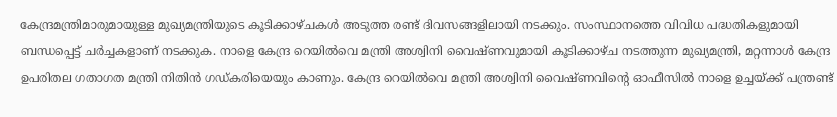കേന്ദ്രമന്ത്രിമാരുമായുള്ള മുഖ്യമന്ത്രിയുടെ കൂടിക്കാഴ്ചകള്‍ അടുത്ത രണ്ട് ദിവസങ്ങളിലായി നടക്കും. സംസ്ഥാനത്തെ വിവിധ പദ്ധതികളുമായി ബന്ധപ്പെട്ട് ചര്‍ച്ചകളാണ് നടക്കുക. നാളെ കേന്ദ്ര റെയില്‍വെ മന്ത്രി അശ്വിനി വൈഷ്ണവുമായി കൂടിക്കാഴ്ച നടത്തുന്ന മുഖ്യമന്ത്രി, മറ്റന്നാള്‍ കേന്ദ്ര ഉപരിതല ഗതാഗത മന്ത്രി നിതിന്‍ ഗഡ്കരിയെയും കാണും. കേന്ദ്ര റെയില്‍വെ മന്ത്രി അശ്വിനി വൈഷ്ണവിന്റെ ഓഫീസില്‍ നാളെ ഉച്ചയ്ക്ക് പന്ത്രണ്ട്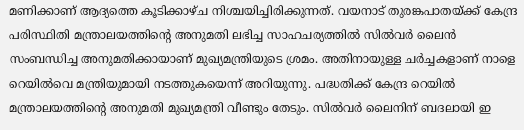മണിക്കാണ് ആദ്യത്തെ കൂടിക്കാഴ്ച നിശ്ചയിച്ചിരിക്കുന്നത്. വയനാട് തുരങ്കപാതയ്ക്ക് കേന്ദ്ര പരിസ്ഥിതി മന്ത്രാലയത്തിന്റെ അനുമതി ലഭിച്ച സാഹചര്യത്തില്‍ സില്‍വര്‍ ലൈന്‍ സംബന്ധിച്ച അനുമതിക്കായാണ് മുഖ്യമന്ത്രിയുടെ ശ്രമം. അതിനായുള്ള ചര്‍ച്ചകളാണ് നാളെ റെയില്‍വെ മന്ത്രിയുമായി നടത്തുകയെന്ന് അറിയുന്നു. പദ്ധതിക്ക് കേന്ദ്ര റെയില്‍ മന്ത്രാലയത്തിന്റെ അനുമതി മുഖ്യമന്ത്രി വീണ്ടും തേടും. സില്‍വര്‍ ലൈനിന് ബദലായി ഇ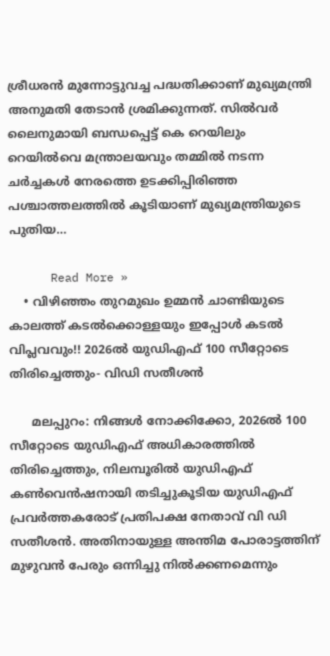ശ്രീധരന്‍ മുന്നോട്ടുവച്ച പദ്ധതിക്കാണ് മുഖ്യമന്ത്രി അനുമതി തേടാന്‍ ശ്രമിക്കുന്നത്. സില്‍വര്‍ ലൈനുമായി ബന്ധപ്പെട്ട് കെ റെയിലും റെയില്‍വെ മന്ത്രാലയവും തമ്മില്‍ നടന്ന ചര്‍ച്ചകള്‍ നേരത്തെ ഉടക്കിപ്പിരിഞ്ഞ പശ്ചാത്തലത്തില്‍ കൂടിയാണ് മുഖ്യമന്ത്രിയുടെ പുതിയ…

      Read More »
    • വിഴിഞ്ഞം തുറമുഖം ഉമ്മൻ ചാണ്ടിയുടെ കാലത്ത് കടൽക്കൊള്ളയും ഇപ്പോൾ കടൽ വിപ്ലവവും!! 2026ൽ‍ യുഡിഎഫ് 100 സീറ്റോടെ തിരിച്ചെത്തും- വിഡി സതീശൻ

      മലപ്പുറം: നിങ്ങൾ നോക്കിക്കോ, 2026ൽ 100 സീറ്റോടെ യുഡിഎഫ് അധികാരത്തിൽ തിരിച്ചെത്തും, നിലമ്പൂരിൽ യുഡിഎഫ് കൺവെൻഷനായി തടിച്ചുകൂടിയ യുഡിഎഫ് പ്രവർത്തകരോട് പ്രതിപക്ഷ നേതാവ് വി ഡി സതീശൻ. അതിനായുള്ള അന്തിമ പോരാട്ടത്തിന് മുഴുവൻ പേരും ഒന്നിച്ചു നിൽക്കണമെന്നും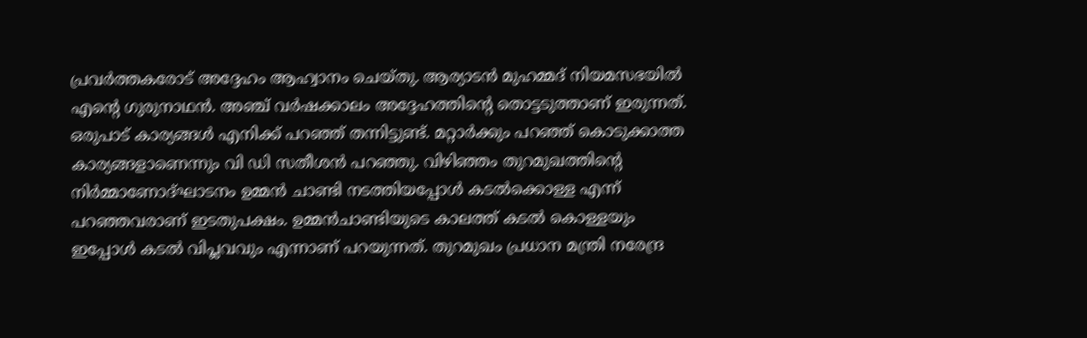പ്രവർത്തകരോട് അദ്ദേഹം ആഹ്വാനം ചെയ്തു. ആര്യാടൻ മുഹമ്മദ് നിയമസഭയിൽ എന്റെ ഗുരുനാഥൻ. അഞ്ച് വർഷക്കാലം അദ്ദേഹത്തിന്റെ തൊട്ടടുത്താണ് ഇരുന്നത്. ഒരുപാട് കാര്യങ്ങൾ എനിക്ക് പറഞ്ഞ് തന്നിട്ടുണ്ട്. മറ്റാർക്കും പറഞ്ഞ് കൊടുക്കാത്ത കാര്യങ്ങളാണെന്നും വി ഡി സതീശൻ പറഞ്ഞു. വിഴിഞ്ഞം തുറമുഖത്തിന്റെ നിർമ്മാണോദ്ഘാടനം ഉമ്മൻ ചാണ്ടി നടത്തിയപ്പോൾ കടൽക്കൊള്ള എന്ന് പറഞ്ഞവരാണ് ഇടതുപക്ഷം. ഉമ്മൻചാണ്ടിയുടെ കാലത്ത് കടൽ കൊള്ളയും ഇപ്പോൾ കടൽ വിപ്ലവവും എന്നാണ് പറയുന്നത്. തുറമുഖം പ്രധാന മന്ത്രി നരേന്ദ്ര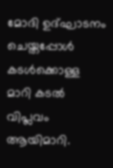മോദി ഉദ്ഘാടനം ചെയ്തപ്പോൾ കടൾക്കൊള്ള മാറി കടൽ വിപ്ലവം ആയിമാറി.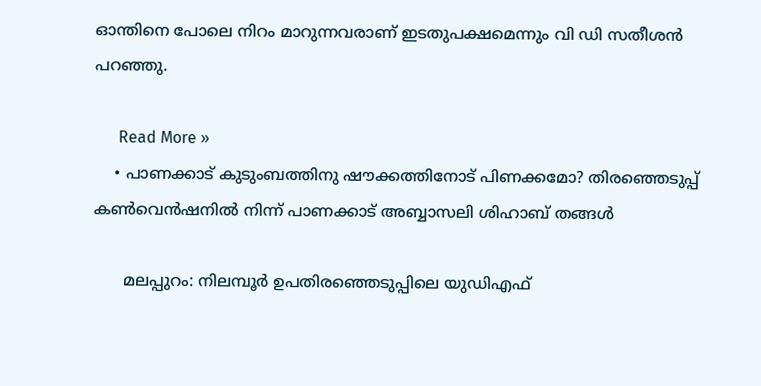ഓന്തിനെ പോലെ നിറം മാറുന്നവരാണ് ഇടതുപക്ഷമെന്നും വി ഡി സതീശൻ പറഞ്ഞു.

      Read More »
    • പാണക്കാട് കുടുംബത്തിനു ഷൗക്കത്തിനോട് പിണക്കമോ? തിരഞ്ഞെടുപ്പ് കൺവെൻഷനിൽ നിന്ന് പാണക്കാട് അബ്ബാസലി ശിഹാബ് തങ്ങൾ

      മലപ്പുറം: നിലമ്പൂർ ഉപതിരഞ്ഞെടുപ്പിലെ യുഡിഎഫ്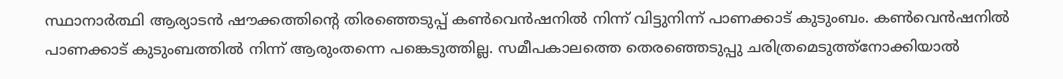സ്ഥാനാർത്ഥി ആര്യാടൻ ഷൗക്കത്തിന്റെ തിരഞ്ഞെടുപ്പ് കൺവെൻഷനിൽ നിന്ന് വിട്ടുനിന്ന് പാണക്കാട് കുടുംബം. കൺവെൻഷനിൽ പാണക്കാട് കുടുംബത്തിൽ നിന്ന് ആരുംതന്നെ പങ്കെടുത്തില്ല. സമീപകാലത്തെ തെര‍ഞ്ഞെടുപ്പു ചരിത്രമെടുത്ത്നോക്കിയാൽ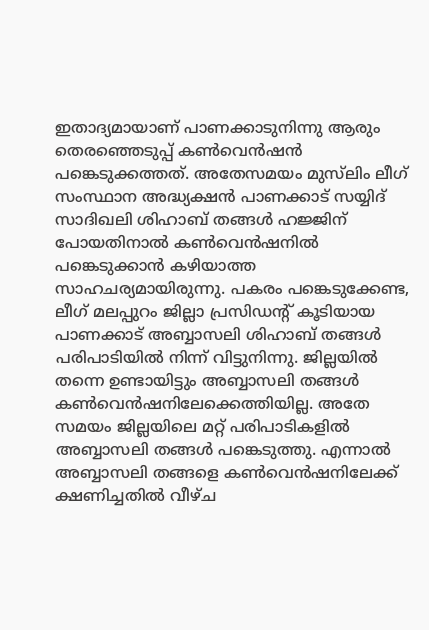ഇതാദ്യമായാണ് പാണക്കാടുനിന്നു ആരും തെരഞ്ഞെടുപ്പ് കൺവെൻഷൻ പങ്കെടുക്കത്തത്. അതേസമയം മുസ്‌ലിം ലീഗ് സംസ്ഥാന അദ്ധ്യക്ഷൻ പാണക്കാട് സയ്യിദ് സാദിഖലി ശിഹാബ് തങ്ങൾ ഹജ്ജിന് പോയതിനാൽ കൺവെൻഷനിൽ പങ്കെടുക്കാൻ കഴിയാത്ത സാഹചര്യമായിരുന്നു. പകരം പങ്കെടുക്കേണ്ട, ലീഗ് മലപ്പുറം ജില്ലാ പ്രസിഡന്റ് കൂടിയായ പാണക്കാട് അബ്ബാസലി ശിഹാബ് തങ്ങൾ പരിപാടിയിൽ നിന്ന് വിട്ടുനിന്നു. ജില്ലയിൽ തന്നെ ഉണ്ടായിട്ടും അബ്ബാസലി തങ്ങൾ കൺവെൻഷനിലേക്കെത്തിയില്ല. അതേ സമയം ജില്ലയിലെ മറ്റ് പരിപാടികളിൽ അബ്ബാസലി തങ്ങൾ പങ്കെടുത്തു. എന്നാൽ അബ്ബാസലി തങ്ങളെ കൺവെൻഷനിലേക്ക് ക്ഷണിച്ചതിൽ വീഴ്ച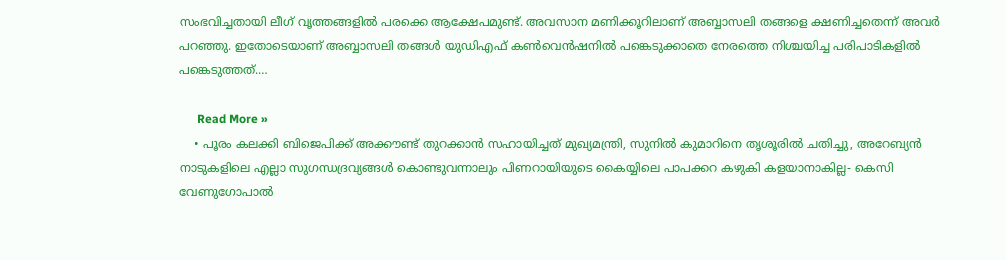സംഭവിച്ചതായി ലീഗ് വൃത്തങ്ങളിൽ പരക്കെ ആക്ഷേപമുണ്ട്. അവസാന മണിക്കൂറിലാണ് അബ്ബാസലി തങ്ങളെ ക്ഷണിച്ചതെന്ന് അവർ പറഞ്ഞു. ഇതോടെയാണ് അബ്ബാസലി തങ്ങൾ യുഡിഎഫ് കൺവെൻഷനിൽ പങ്കെടുക്കാതെ നേരത്തെ നിശ്ചയിച്ച പരിപാടികളിൽ പങ്കെടുത്തത്.…

      Read More »
    • പൂരം കലക്കി ബിജെപിക്ക് അക്കൗണ്ട് തുറക്കാൻ‌ സഹായിച്ചത് മുഖ്യമന്ത്രി, സുനിൽ കുമാറിനെ തൃശൂരിൽ ചതിച്ചു, അറേബ്യൻ നാടുകളിലെ എല്ലാ സുഗന്ധദ്രവ്യങ്ങൾ കൊണ്ടുവന്നാലും പിണറായിയുടെ കൈയ്യിലെ പാപക്കറ കഴുകി കളയാനാകില്ല- കെസി വേണുഗോപാൽ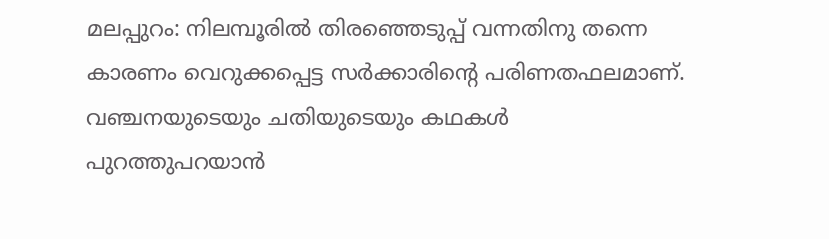മലപ്പുറം: നിലമ്പൂരിൽ തിരഞ്ഞെടുപ്പ് വന്നതിനു തന്നെ കാരണം വെറുക്കപ്പെട്ട സർക്കാരിന്റെ പരിണതഫലമാണ്. വഞ്ചനയുടെയും ചതിയുടെയും കഥകൾ പുറത്തുപറയാൻ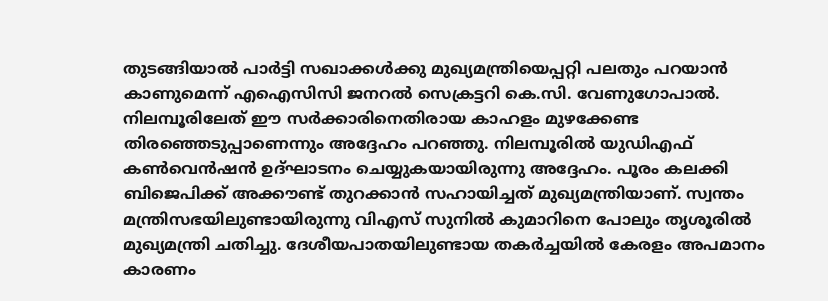തുടങ്ങിയാൽ പാർട്ടി സഖാക്കൾക്കു മുഖ്യമന്ത്രിയെപ്പറ്റി പലതും പറയാൻ കാണുമെന്ന് എഐസിസി ജനറൽ സെക്രട്ടറി കെ.സി. വേണുഗോപാൽ. നിലമ്പൂരിലേത് ഈ സർക്കാരിനെതിരായ കാഹളം മുഴക്കേണ്ട തിരഞ്ഞെടുപ്പാണെന്നും അദ്ദേഹം പറഞ്ഞു. നിലമ്പൂരിൽ യുഡിഎഫ് കൺവെൻഷൻ ഉദ്ഘാടനം ചെയ്യുകയായിരുന്നു അദ്ദേഹം. പൂരം കലക്കി ബിജെപിക്ക് അക്കൗണ്ട് തുറക്കാൻ‌ സഹായിച്ചത് മുഖ്യമന്ത്രിയാണ്. സ്വന്തം മന്ത്രിസഭയിലുണ്ടായിരുന്നു വിഎസ് സുനിൽ കുമാറിനെ പോലും തൃശൂരിൽ മുഖ്യമന്ത്രി ചതിച്ചു. ദേശീയപാതയിലുണ്ടായ തകർച്ചയിൽ കേരളം അപമാനം കാരണം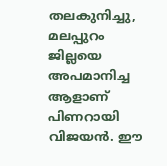തലകുനിച്ചു, മലപ്പുറം ജില്ലയെ അപമാനിച്ച ആളാണ് പിണറായി വിജയൻ. ഈ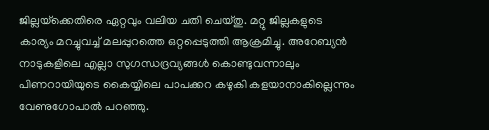ജില്ലയ്‌ക്കെതിരെ ഏറ്റവും വലിയ ചതി ചെയ്തു. മറ്റു ജില്ലകളുടെ കാര്യം മറച്ചുവച്ച് മലപ്പുറത്തെ ഒറ്റപ്പെടുത്തി ആക്രമിച്ചു. അറേബ്യൻ നാടുകളിലെ എല്ലാ സുഗന്ധദ്രവ്യങ്ങൾ കൊണ്ടുവന്നാലും പിണറായിയുടെ കൈയ്യിലെ പാപക്കറ കഴുകി കളയാനാകില്ലെന്നും വേണുഗോപാൽ പറഞ്ഞു.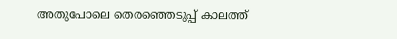അതുപോലെ തെരഞ്ഞെടുപ്പ് കാലത്ത്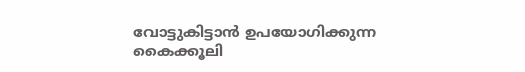വോട്ടുകിട്ടാൻ ഉപയോഗിക്കുന്ന കൈക്കൂലി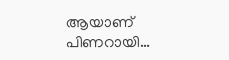ആയാണ് പിണറായി…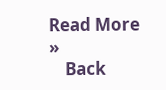Read More »
    Back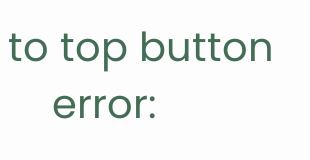to top button
    error: